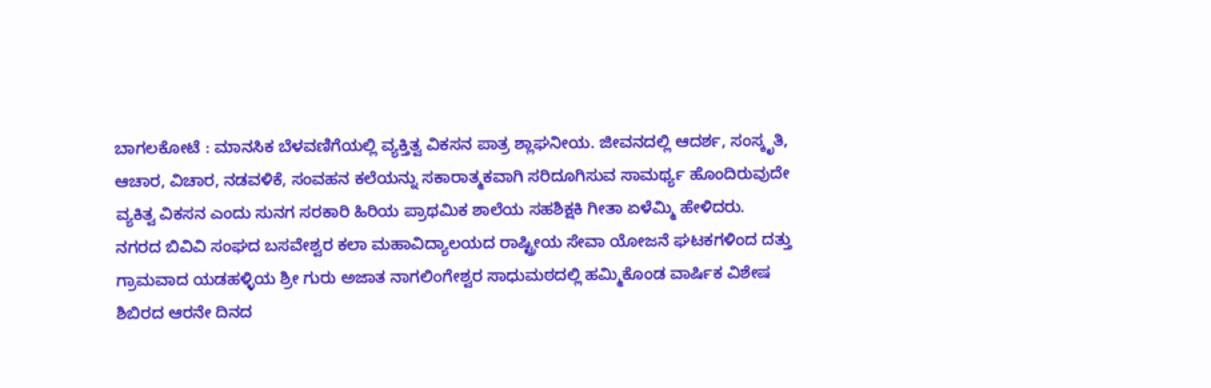ಬಾಗಲಕೋಟೆ : ಮಾನಸಿಕ ಬೆಳವಣಿಗೆಯಲ್ಲಿ ವ್ಯಕ್ತಿತ್ವ ವಿಕಸನ ಪಾತ್ರ ಶ್ಲಾಘನೀಯ. ಜೀವನದಲ್ಲಿ ಆದರ್ಶ, ಸಂಸ್ಕೃತಿ, ಆಚಾರ, ವಿಚಾರ, ನಡವಳಿಕೆ, ಸಂವಹನ ಕಲೆಯನ್ನು ಸಕಾರಾತ್ಮಕವಾಗಿ ಸರಿದೂಗಿಸುವ ಸಾಮರ್ಥ್ಯ ಹೊಂದಿರುವುದೇ ವ್ಯಕಿತ್ವ ವಿಕಸನ ಎಂದು ಸುನಗ ಸರಕಾರಿ ಹಿರಿಯ ಪ್ರಾಥಮಿಕ ಶಾಲೆಯ ಸಹಶಿಕ್ಷಕಿ ಗೀತಾ ಏಳೆಮ್ಮಿ ಹೇಳಿದರು.
ನಗರದ ಬಿವಿವಿ ಸಂಘದ ಬಸವೇಶ್ವರ ಕಲಾ ಮಹಾವಿದ್ಯಾಲಯದ ರಾಷ್ಟ್ರೀಯ ಸೇವಾ ಯೋಜನೆ ಘಟಕಗಳಿಂದ ದತ್ತು ಗ್ರಾಮವಾದ ಯಡಹಳ್ಳಿಯ ಶ್ರೀ ಗುರು ಅಜಾತ ನಾಗಲಿಂಗೇಶ್ವರ ಸಾಧುಮಠದಲ್ಲಿ ಹಮ್ಮಿಕೊಂಡ ವಾರ್ಷಿಕ ವಿಶೇಷ ಶಿಬಿರದ ಆರನೇ ದಿನದ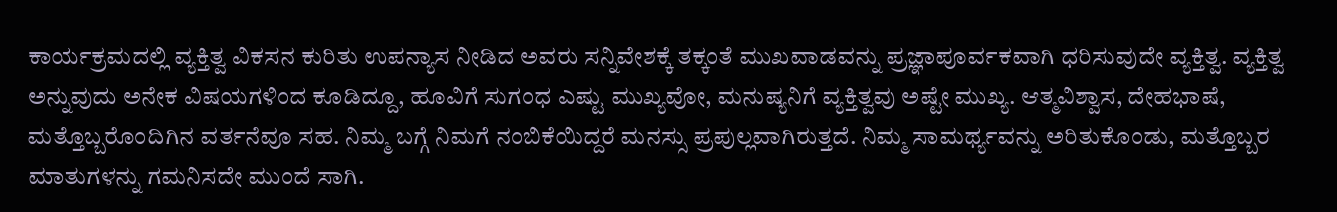ಕಾರ್ಯಕ್ರಮದಲ್ಲಿ ವ್ಯಕ್ತಿತ್ವ ವಿಕಸನ ಕುರಿತು ಉಪನ್ಯಾಸ ನೀಡಿದ ಅವರು ಸನ್ನಿವೇಶಕ್ಕೆ ತಕ್ಕಂತೆ ಮುಖವಾಡವನ್ನು ಪ್ರಜ್ಞಾಪೂರ್ವಕವಾಗಿ ಧರಿಸುವುದೇ ವ್ಯಕ್ತಿತ್ವ. ವ್ಯಕ್ತಿತ್ವ ಅನ್ನುವುದು ಅನೇಕ ವಿಷಯಗಳಿಂದ ಕೂಡಿದ್ದೂ, ಹೂವಿಗೆ ಸುಗಂಧ ಎಷ್ಟು ಮುಖ್ಯವೋ, ಮನುಷ್ಯನಿಗೆ ವ್ಯಕ್ತಿತ್ವವು ಅಷ್ಟೇ ಮುಖ್ಯ. ಆತ್ಮವಿಶ್ವಾಸ, ದೇಹಭಾಷೆ, ಮತ್ತೊಬ್ಬರೊಂದಿಗಿನ ವರ್ತನೆವೂ ಸಹ. ನಿಮ್ಮ ಬಗ್ಗೆ ನಿಮಗೆ ನಂಬಿಕೆಯಿದ್ದರೆ ಮನಸ್ಸು ಪ್ರಪುಲ್ಲವಾಗಿರುತ್ತದೆ. ನಿಮ್ಮ ಸಾಮರ್ಥ್ಯವನ್ನು ಅರಿತುಕೊಂಡು, ಮತ್ತೊಬ್ಬರ ಮಾತುಗಳನ್ನು ಗಮನಿಸದೇ ಮುಂದೆ ಸಾಗಿ.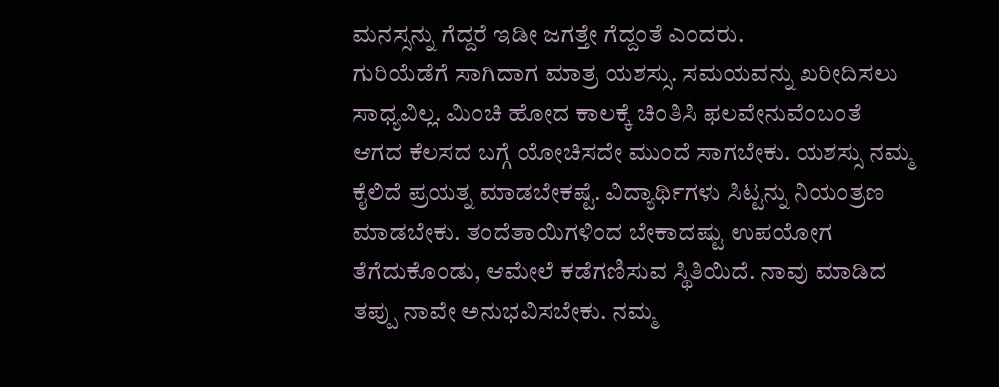ಮನಸ್ಸನ್ನು ಗೆದ್ದರೆ ಇಡೀ ಜಗತ್ತೇ ಗೆದ್ದಂತೆ ಎಂದರು.
ಗುರಿಯೆಡೆಗೆ ಸಾಗಿದಾಗ ಮಾತ್ರ ಯಶಸ್ಸು. ಸಮಯವನ್ನು ಖರೀದಿಸಲು ಸಾಧ್ಯವಿಲ್ಲ. ಮಿಂಚಿ ಹೋದ ಕಾಲಕ್ಕೆ ಚಿಂತಿಸಿ ಫಲವೇನುವೆಂಬಂತೆ ಆಗದ ಕೆಲಸದ ಬಗ್ಗೆ ಯೋಚಿಸದೇ ಮುಂದೆ ಸಾಗಬೇಕು. ಯಶಸ್ಸು ನಮ್ಮ ಕೈಲಿದೆ ಪ್ರಯತ್ನ ಮಾಡಬೇಕಷ್ಟೆ. ವಿದ್ಯಾರ್ಥಿಗಳು ಸಿಟ್ಟನ್ನು ನಿಯಂತ್ರಣ ಮಾಡಬೇಕು. ತಂದೆತಾಯಿಗಳಿಂದ ಬೇಕಾದಷ್ಟು ಉಪಯೋಗ ತೆಗೆದುಕೊಂಡು, ಆಮೇಲೆ ಕಡೆಗಣಿಸುವ ಸ್ಥಿತಿಯಿದೆ. ನಾವು ಮಾಡಿದ ತಪ್ಪು ನಾವೇ ಅನುಭವಿಸಬೇಕು. ನಮ್ಮ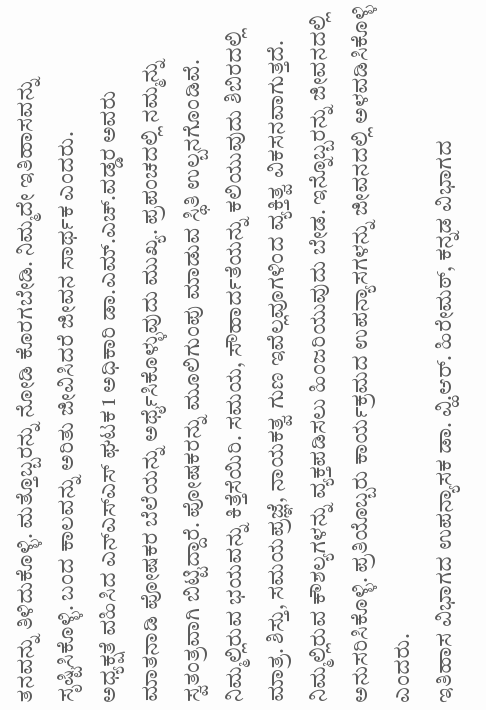ತನವನ್ನು ತಿಳಿದುಕೊಳ್ಳಿ. ಮತ್ತೊಬ್ಬರನ್ನು ನೋಡಿ ಕೊರಗಬೇಡಿ. ನಿಮ್ಮದೇ ಇತಿಹಾಸವನ್ನು ಸೃಷ್ಟಿಸಿಕೊಳ್ಳಿ. ಬಂದ ಕಾಲವನ್ನು ಅರಿತು ಜೀವಿಸಿದರೆ ಜೀವನ ಸಾರ್ಥಕ ಎಂದರು.
ಅಧ್ಯಕ್ಷತೆ ವಹಿಸಿದ ಎನ್ಎಸ್ಎಸ್ ಘಟಕ 1 ಅಧಿಕಾರಿ ಡಾ.ಎಮ್.ಎಚ್.ವಡ್ಡರ ಅವರು ಮಾತನಾಡಿ ಪೋಷಕರ ಬೆಲೆಯನ್ನು ಅರ್ಥೈಸಿಕೊಳ್ಳುವುದು ಮುಖ್ಯ. ಪ್ರಪಂಚದಲ್ಲಿ ನಮ್ಮನ್ನು ಸ್ವತಂತ್ರವಾಗಿ ಬಿಟ್ಟಿದ್ದಾರೆ. ಪೋಷಕರನ್ನು ಮೂಲಿಗುಂಪು ಮಾಡುವ ಸ್ಥಿತಿ ಉಲ್ಬನಗೊಂಡಿವೆ. ನಿಮ್ಮಲ್ಲಿರುವ ಭಯವನ್ನು ಕಿತ್ತೆಸೆಯಿರಿ. ಸಮಯ, ಸೌಹಾರ್ದತೆಯನ್ನು ಕಲಿಯುವುದು ಶಿಬಿರದಲ್ಲಿ ಮಾತ್ರ. ಶಿಸ್ತು, ಸಮಯಪ್ರಜ್ಞೆ, ನಾಯಕತ್ವ ಗುಣ ಇವೆಲ್ಲವೂಗಳಿಂದ ವ್ಯಕ್ತಿತ್ವ ವಿಕಸನವಾಗುತ್ತದೆ. ನಿಮ್ಮಲ್ಲಿರುವ ಕೌಶಲ್ಯಗಳನ್ನು ವ್ಯಕ್ತಪಡಿಸಲು ಹಿಂಜರಿಯುವುದು ಬೇಡ. ಇನ್ನೊಬ್ಬರನ್ನು ಜೀವನದಲ್ಲಿ ಅನುಸರಿಸಿಕೊಳ್ಳಿ. ಪ್ರತಿಯೊಬ್ಬರು ಕಾರ್ಯಕ್ರಮದ ಉಪನ್ಯಾಸಗಳನ್ನು ಜೀವನದಲ್ಲಿ ಅಳವಡಿಸಿಕೊಳ್ಳಿ ಎಂದರು.
ಇತಿಹಾಸ ವಿಭಾಗದ ಉಪನ್ಯಾಸಕ ಡಾ. ವ್ಹಿ.ಆರ್. ಹಿರೇಮಠ್, ಕನ್ನಡ ವಿಭಾಗದ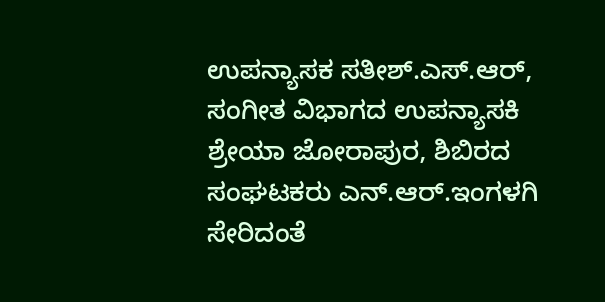ಉಪನ್ಯಾಸಕ ಸತೀಶ್.ಎಸ್.ಆರ್, ಸಂಗೀತ ವಿಭಾಗದ ಉಪನ್ಯಾಸಕಿ ಶ್ರೇಯಾ ಜೋರಾಪುರ, ಶಿಬಿರದ ಸಂಘಟಕರು ಎನ್.ಆರ್.ಇಂಗಳಗಿ ಸೇರಿದಂತೆ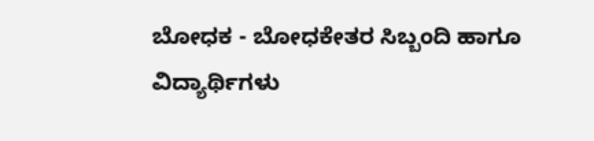ಬೋಧಕ - ಬೋಧಕೇತರ ಸಿಬ್ಬಂದಿ ಹಾಗೂ ವಿದ್ಯಾರ್ಥಿಗಳು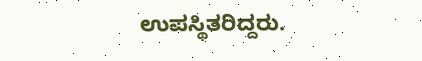ಉಪಸ್ಥಿತರಿದ್ದರು.